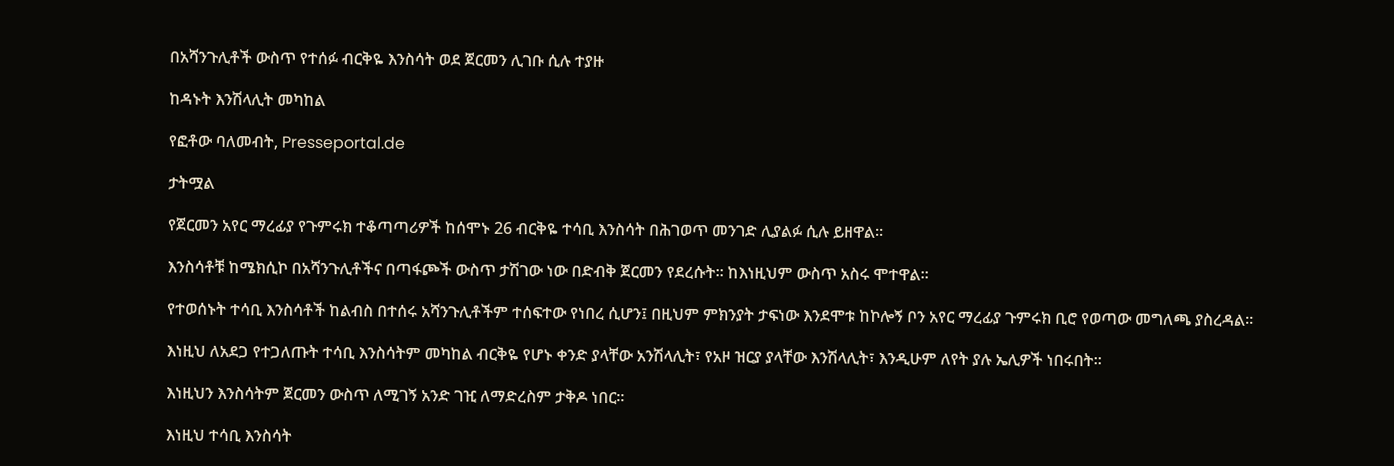በአሻንጉሊቶች ውስጥ የተሰፉ ብርቅዬ እንስሳት ወደ ጀርመን ሊገቡ ሲሉ ተያዙ

ከዳኑት እንሽላሊት መካከል

የፎቶው ባለመብት, Presseportal.de

ታትሟል

የጀርመን አየር ማረፊያ የጉምሩክ ተቆጣጣሪዎች ከሰሞኑ 26 ብርቅዬ ተሳቢ እንስሳት በሕገወጥ መንገድ ሊያልፉ ሲሉ ይዘዋል።

እንስሳቶቹ ከሜክሲኮ በአሻንጉሊቶችና በጣፋጮች ውስጥ ታሽገው ነው በድብቅ ጀርመን የደረሱት። ከእነዚህም ውስጥ አስሩ ሞተዋል።

የተወሰኑት ተሳቢ እንስሳቶች ከልብስ በተሰሩ አሻንጉሊቶችም ተሰፍተው የነበረ ሲሆን፤ በዚህም ምክንያት ታፍነው እንደሞቱ ከኮሎኝ ቦን አየር ማረፊያ ጉምሩክ ቢሮ የወጣው መግለጫ ያስረዳል።

እነዚህ ለአደጋ የተጋለጡት ተሳቢ እንስሳትም መካከል ብርቅዬ የሆኑ ቀንድ ያላቸው አንሽላሊት፣ የአዞ ዝርያ ያላቸው እንሽላሊት፣ እንዲሁም ለየት ያሉ ኤሊዎች ነበሩበት።

እነዚህን እንስሳትም ጀርመን ውስጥ ለሚገኝ አንድ ገዢ ለማድረስም ታቅዶ ነበር።

እነዚህ ተሳቢ እንስሳት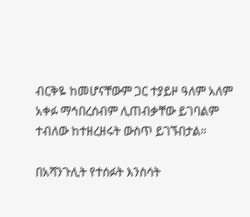ብርቅዬ ከመሆናቸውም ጋር ተያይዞ ዓለም አለም አቀፉ ማኅበረሰብም ሊጠብቃቸው ይገባልም ተብለው ከተዘረዘሩት ውስጥ ይገኙበታል።

በአሻንጉሊት የተሰፉት እንስሳት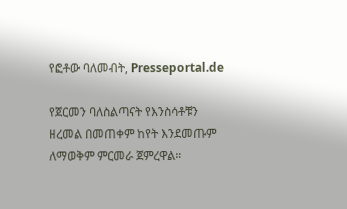የፎቶው ባለመብት, Presseportal.de

የጀርመን ባለስልጣናት የእንስሳቶቹን ዘረመል በመጠቀም ከየት እንደመጡም ለማወቅም ምርመራ ጀምረዋል።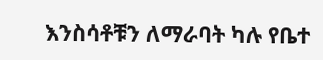እንስሳቶቹን ለማራባት ካሉ የቤተ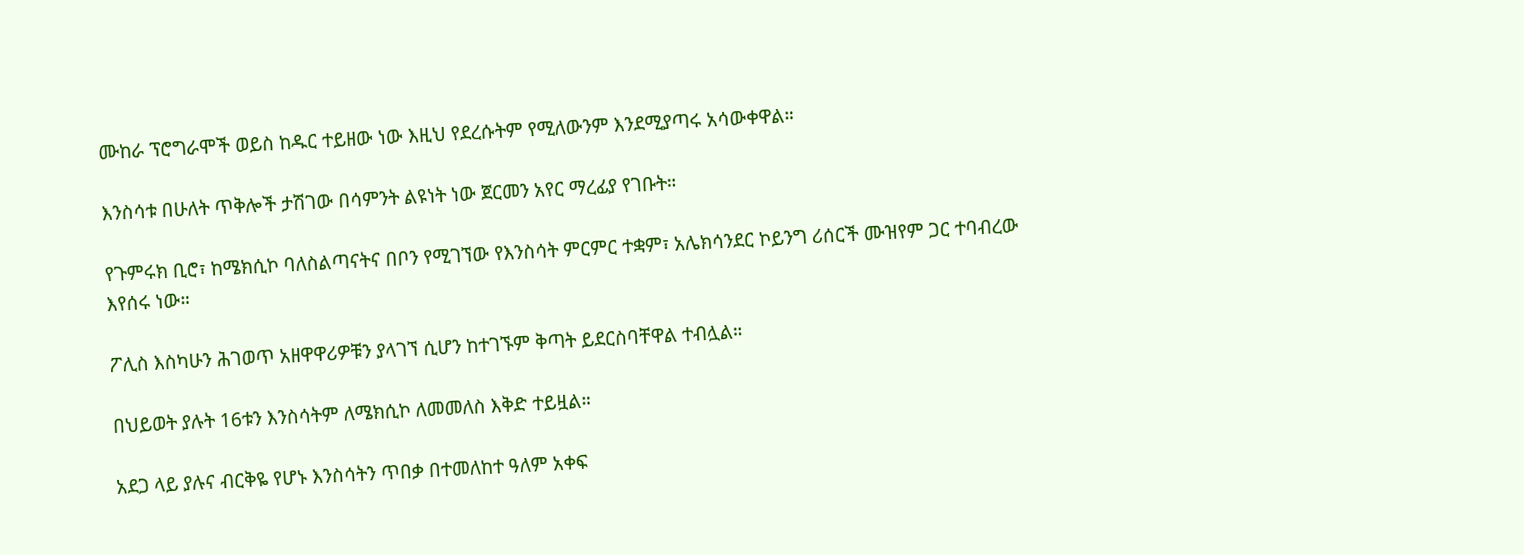ሙከራ ፕሮግራሞች ወይስ ከዱር ተይዘው ነው እዚህ የደረሱትም የሚለውንም እንደሚያጣሩ አሳውቀዋል።

እንስሳቱ በሁለት ጥቅሎች ታሽገው በሳምንት ልዩነት ነው ጀርመን አየር ማረፊያ የገቡት።

የጉምሩክ ቢሮ፣ ከሜክሲኮ ባለስልጣናትና በቦን የሚገኘው የእንስሳት ምርምር ተቋም፣ አሌክሳንደር ኮይንግ ሪሰርች ሙዝየም ጋር ተባብረው እየሰሩ ነው።

ፖሊስ እስካሁን ሕገወጥ አዘዋዋሪዎቹን ያላገኘ ሲሆን ከተገኙም ቅጣት ይደርስባቸዋል ተብሏል።

በህይወት ያሉት 16ቱን እንስሳትም ለሜክሲኮ ለመመለስ እቅድ ተይዟል።

አደጋ ላይ ያሉና ብርቅዬ የሆኑ እንስሳትን ጥበቃ በተመለከተ ዓለም አቀፍ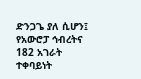ድንጋጌ ያለ ሲሆን፤ የአውሮፓ ኅብረትና 182 አገራት ተቀባይነት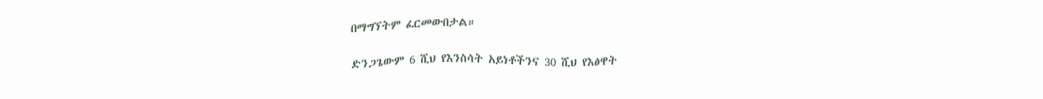በማግኘትም ፈርመውበታል።

ድንጋጌውም 6 ሺህ የእንስሳት አይነቶችንና 30 ሺህ የእፅዋት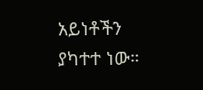አይነቶችን ያካተተ ነው።